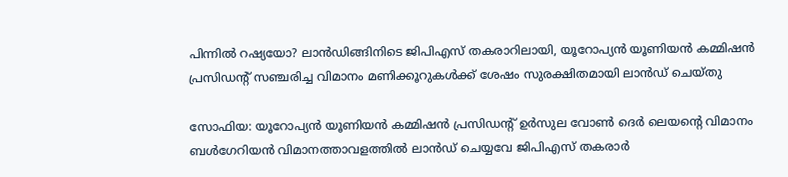പിന്നിൽ റഷ്യയോ? ലാൻഡിങ്ങിനിടെ ജിപിഎസ് തകരാറിലായി, യൂറോപ്യൻ യൂണിയൻ കമ്മിഷൻ പ്രസിഡന്‍റ് സഞ്ചരിച്ച വിമാനം മണിക്കൂറുകൾക്ക് ശേഷം സുരക്ഷിതമായി ലാൻഡ് ചെയ്തു

സോഫിയ: യൂറോപ്യൻ യൂണിയൻ കമ്മിഷൻ പ്രസിഡന്റ് ഉർസുല വോൺ ദെർ ലെയന്റെ വിമാനം ബൾഗേറിയൻ വിമാനത്താവളത്തിൽ ലാൻഡ് ചെയ്യവേ ജിപിഎസ് തകരാർ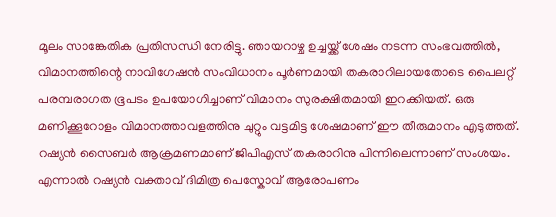മൂലം സാങ്കേതിക പ്രതിസന്ധി നേരിട്ടു. ഞായറാഴ്ച ഉച്ചയ്ക്ക് ശേഷം നടന്ന സംഭവത്തിൽ, വിമാനത്തിന്റെ നാവിഗേഷൻ സംവിധാനം പൂർണമായി തകരാറിലായതോടെ പൈലറ്റ് പരമ്പരാഗത ഭൂപടം ഉപയോഗിച്ചാണ് വിമാനം സുരക്ഷിതമായി ഇറക്കിയത്. ഒരു മണിക്കൂറോളം വിമാനത്താവളത്തിനു ചുറ്റും വട്ടമിട്ട ശേഷമാണ് ഈ തീരുമാനം എടുത്തത്. റഷ്യൻ സൈബർ ആക്രമണമാണ് ജിപിഎസ് തകരാറിനു പിന്നിലെന്നാണ് സംശയം. എന്നാൽ റഷ്യൻ വക്താവ് ദിമിത്ര പെസ്കോവ് ആരോപണം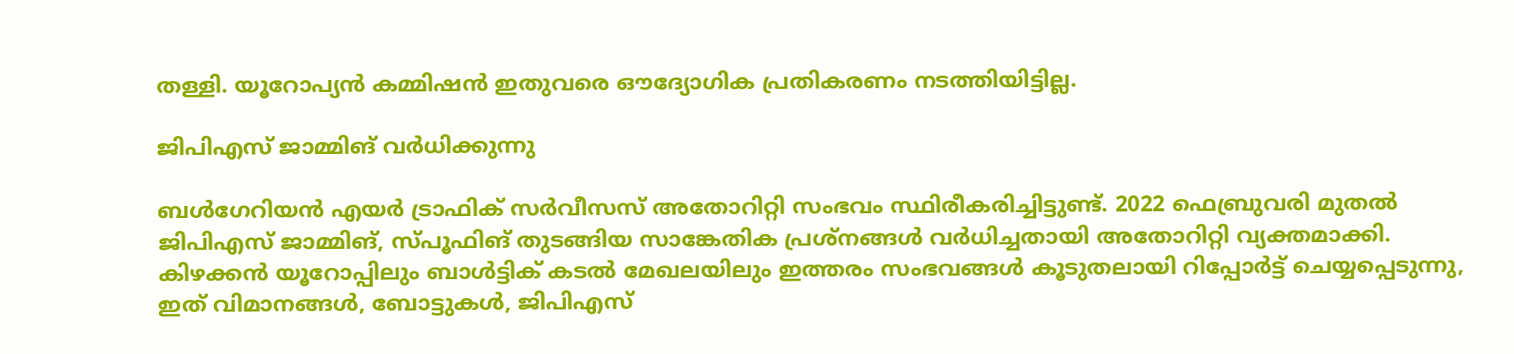തള്ളി. യൂറോപ്യൻ കമ്മിഷൻ ഇതുവരെ ഔദ്യോഗിക പ്രതികരണം നടത്തിയിട്ടില്ല.

ജിപിഎസ് ജാമ്മിങ് വർധിക്കുന്നു

ബൾഗേറിയൻ എയർ ട്രാഫിക് സർവീസസ് അതോറിറ്റി സംഭവം സ്ഥിരീകരിച്ചിട്ടുണ്ട്. 2022 ഫെബ്രുവരി മുതൽ ജിപിഎസ് ജാമ്മിങ്, സ്പൂഫിങ് തുടങ്ങിയ സാങ്കേതിക പ്രശ്നങ്ങൾ വർധിച്ചതായി അതോറിറ്റി വ്യക്തമാക്കി. കിഴക്കൻ യൂറോപ്പിലും ബാൾട്ടിക് കടൽ മേഖലയിലും ഇത്തരം സംഭവങ്ങൾ കൂടുതലായി റിപ്പോർട്ട് ചെയ്യപ്പെടുന്നു, ഇത് വിമാനങ്ങൾ, ബോട്ടുകൾ, ജിപിഎസ്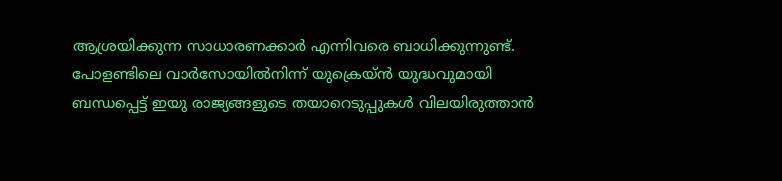ആശ്രയിക്കുന്ന സാധാരണക്കാർ എന്നിവരെ ബാധിക്കുന്നുണ്ട്. പോളണ്ടിലെ വാർസോയിൽനിന്ന് യുക്രെയ്ൻ യുദ്ധവുമായി ബന്ധപ്പെട്ട് ഇയു രാജ്യങ്ങളുടെ തയാറെടുപ്പുകൾ വിലയിരുത്താൻ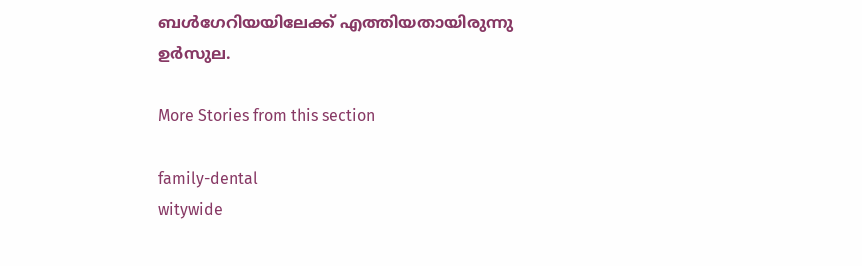ബൾഗേറിയയിലേക്ക് എത്തിയതായിരുന്നു ഉർസുല.

More Stories from this section

family-dental
witywide